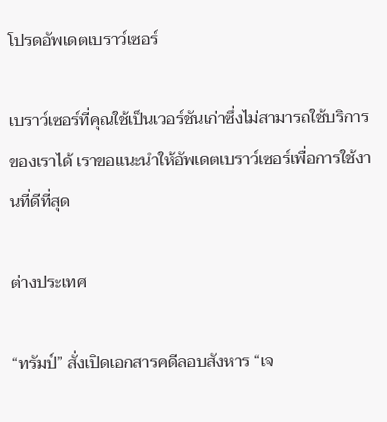โปรดอัพเดตเบราว์เซอร์

เบราว์เซอร์ที่คุณใช้เป็นเวอร์ชันเก่าซึ่งไม่สามารถใช้บริการของเราได้ เราขอแนะนำให้อัพเดตเบราว์เซอร์เพื่อการใช้งานที่ดีที่สุด

ต่างประเทศ

“ทรัมป์” สั่งเปิดเอกสารคดีลอบสังหาร “เจ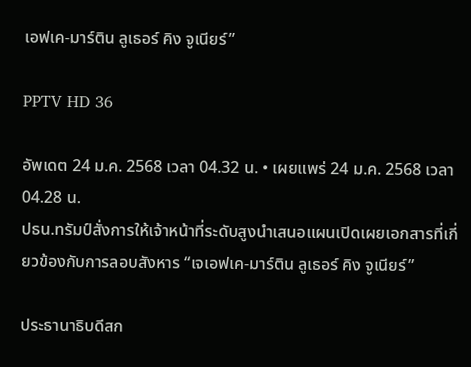เอฟเค-มาร์ติน ลูเธอร์ คิง จูเนียร์”

PPTV HD 36

อัพเดต 24 ม.ค. 2568 เวลา 04.32 น. • เผยแพร่ 24 ม.ค. 2568 เวลา 04.28 น.
ปธน.ทรัมป์สั่งการให้เจ้าหน้าที่ระดับสูงนำเสนอแผนเปิดเผยเอกสารที่เกี่ยวข้องกับการลอบสังหาร “เจเอฟเค-มาร์ติน ลูเธอร์ คิง จูเนียร์”

ประธานาธิบดีสก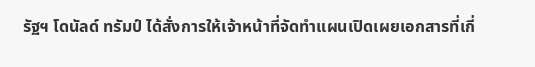รัฐฯ โดนัลด์ ทรัมป์ ได้สั่งการให้เจ้าหน้าที่จัดทำแผนเปิดเผยเอกสารที่เกี่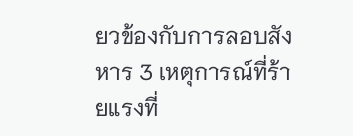ยวข้องกับการลอบสังหาร 3 เหตุการณ์ที่ร้ายแรงที่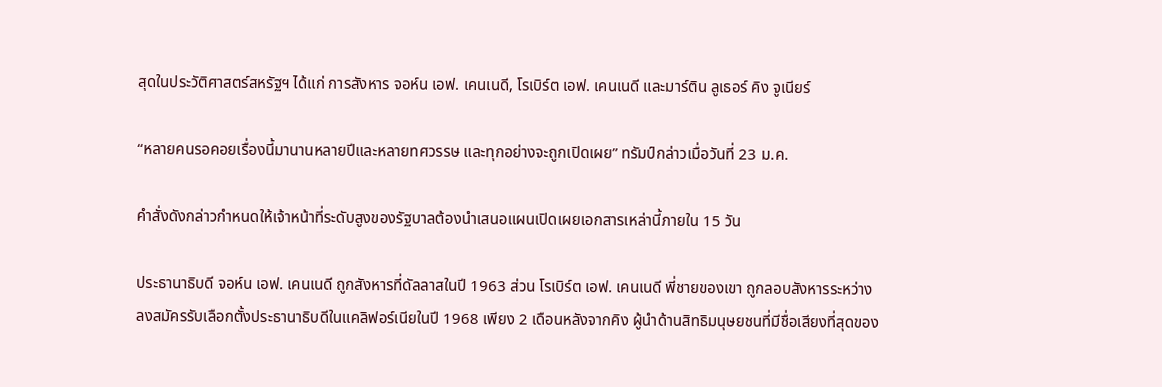สุดในประวัติศาสตร์สหรัฐฯ ได้แก่ การสังหาร จอห์น เอฟ. เคนเนดี, โรเบิร์ต เอฟ. เคนเนดี และมาร์ติน ลูเธอร์ คิง จูเนียร์

“หลายคนรอคอยเรื่องนี้มานานหลายปีและหลายทศวรรษ และทุกอย่างจะถูกเปิดเผย” ทรัมป์กล่าวเมื่อวันที่ 23 ม.ค.

คำสั่งดังกล่าวกำหนดให้เจ้าหน้าที่ระดับสูงของรัฐบาลต้องนำเสนอแผนเปิดเผยเอกสารเหล่านี้ภายใน 15 วัน

ประธานาธิบดี จอห์น เอฟ. เคนเนดี ถูกสังหารที่ดัลลาสในปี 1963 ส่วน โรเบิร์ต เอฟ. เคนเนดี พี่ชายของเขา ถูกลอบสังหารระหว่างลงสมัครรับเลือกตั้งประธานาธิบดีในแคลิฟอร์เนียในปี 1968 เพียง 2 เดือนหลังจากคิง ผู้นำด้านสิทธิมนุษยชนที่มีชื่อเสียงที่สุดของ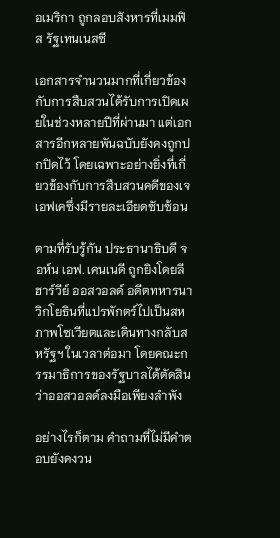อเมริกา ถูกลอบสังหารที่เมมฟิส รัฐเทนเนสซี

เอกสารจำนวนมากที่เกี่ยวข้องกับการสืบสวนได้รับการเปิดเผยในช่วงหลายปีที่ผ่านมา แต่เอกสารอีกหลายพันฉบับยังคงถูกปกปิดไว้ โดยเฉพาะอย่างยิ่งที่เกี่ยวข้องกับการสืบสวนคดีของเจเอฟเคซึ่งมีรายละเอียดซับซ้อน

ตามที่รับรู้กัน ประธานาธิบดี จอห์น เอฟ. เคนเนดี ถูกยิงโดยลี ฮาร์วีย์ ออสวอลด์ อดีตทหารนาวิกโยธินที่แปรพักตร์ไปเป็นสหภาพโซเวียตและเดินทางกลับสหรัฐฯ ในเวลาต่อมา โดยคณะกรรมาธิการของรัฐบาลได้ตัดสินว่าออสวอลด์ลงมือเพียงลำพัง

อย่างไรก็ตาม คำถามที่ไม่มีคำตอบยังคงวน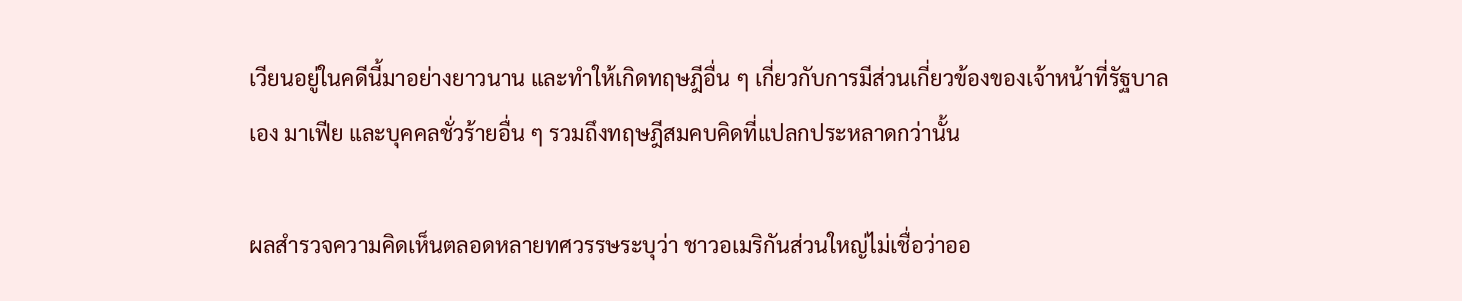เวียนอยู่ในคดีนี้มาอย่างยาวนาน และทำให้เกิดทฤษฎีอื่น ๆ เกี่ยวกับการมีส่วนเกี่ยวข้องของเจ้าหน้าที่รัฐบาลเอง มาเฟีย และบุคคลชั่วร้ายอื่น ๆ รวมถึงทฤษฎีสมคบคิดที่แปลกประหลาดกว่านั้น

ผลสำรวจความคิดเห็นตลอดหลายทศวรรษระบุว่า ชาวอเมริกันส่วนใหญ่ไม่เชื่อว่าออ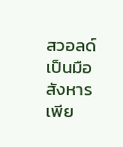สวอลด์เป็นมือสังหารเพีย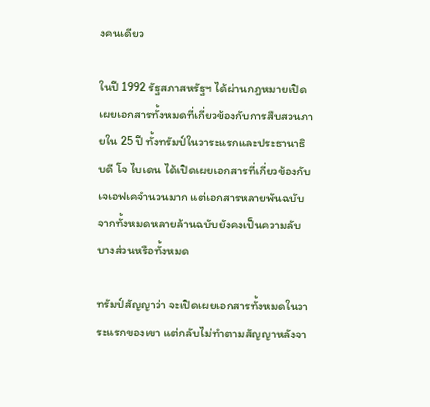งคนเดียว

ในปี 1992 รัฐสภาสหรัฐฯ ได้ผ่านกฎหมายเปิดเผยเอกสารทั้งหมดที่เกี่ยวข้องกับการสืบสวนภายใน 25 ปี ทั้งทรัมป์ในวาระแรกและประธานาธิบดี โจ ไบเดน ได้เปิดเผยเอกสารที่เกี่ยวข้องกับเจเอฟเคจำนวนมาก แต่เอกสารหลายพันฉบับจากทั้งหมดหลายล้านฉบับยังคงเป็นความลับบางส่วนหรือทั้งหมด

ทรัมป์สัญญาว่า จะเปิดเผยเอกสารทั้งหมดในวาระแรกของเขา แต่กลับไม่ทำตามสัญญาหลังจา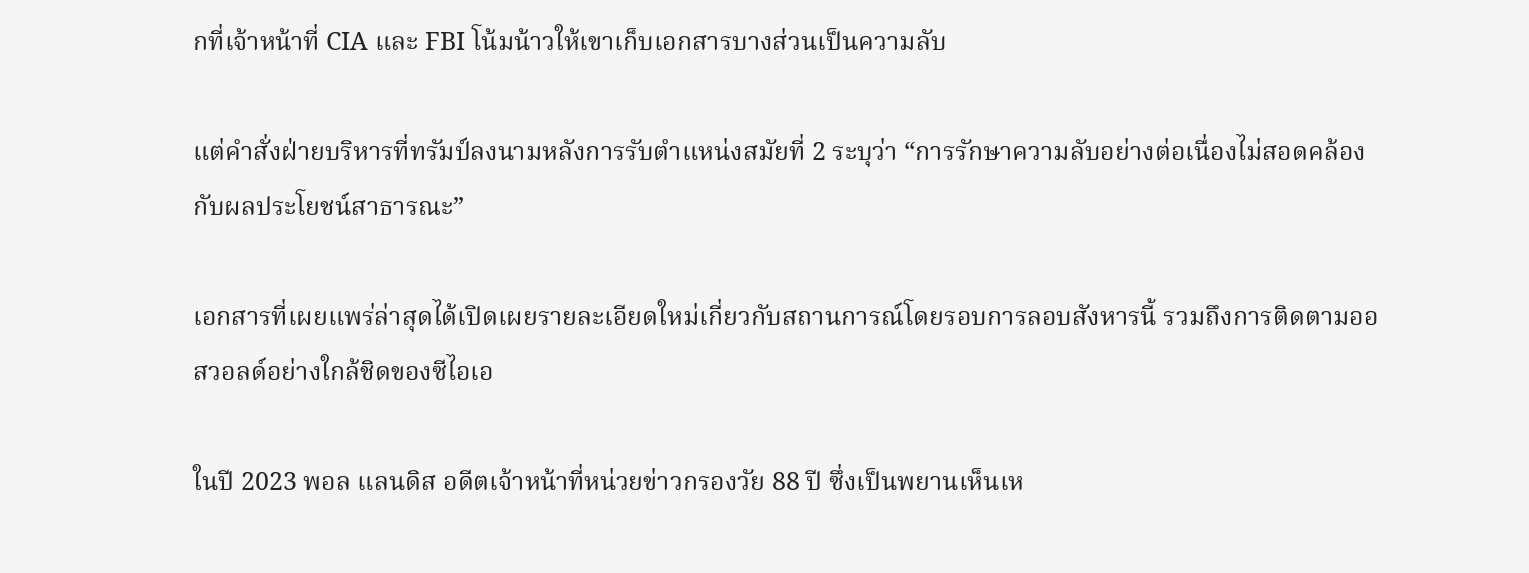กที่เจ้าหน้าที่ CIA และ FBI โน้มน้าวให้เขาเก็บเอกสารบางส่วนเป็นความลับ

แต่คำสั่งฝ่ายบริหารที่ทรัมป์ลงนามหลังการรับตำแหน่งสมัยที่ 2 ระบุว่า “การรักษาความลับอย่างต่อเนื่องไม่สอดคล้องกับผลประโยชน์สาธารณะ”

เอกสารที่เผยแพร่ล่าสุดได้เปิดเผยรายละเอียดใหม่เกี่ยวกับสถานการณ์โดยรอบการลอบสังหารนี้ รวมถึงการติดตามออสวอลด์อย่างใกล้ชิดของซีไอเอ

ในปี 2023 พอล แลนดิส อดีตเจ้าหน้าที่หน่วยข่าวกรองวัย 88 ปี ซึ่งเป็นพยานเห็นเห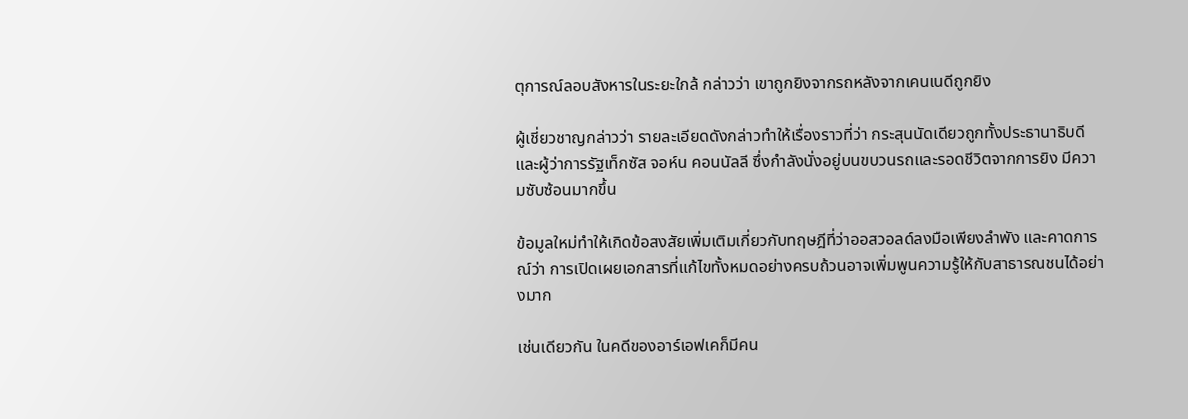ตุการณ์ลอบสังหารในระยะใกล้ กล่าวว่า เขาถูกยิงจากรถหลังจากเคนเนดีถูกยิง

ผู้เชี่ยวชาญกล่าวว่า รายละเอียดดังกล่าวทำให้เรื่องราวที่ว่า กระสุนนัดเดียวถูกทั้งประธานาธิบดีและผู้ว่าการรัฐเท็กซัส จอห์น คอนนัลลี ซึ่งกำลังนั่งอยู่บนขบวนรถและรอดชีวิตจากการยิง มีความซับซ้อนมากขึ้น

ข้อมูลใหม่ทำให้เกิดข้อสงสัยเพิ่มเติมเกี่ยวกับทฤษฎีที่ว่าออสวอลด์ลงมือเพียงลำพัง และคาดการณ์ว่า การเปิดเผยเอกสารที่แก้ไขทั้งหมดอย่างครบถ้วนอาจเพิ่มพูนความรู้ให้กับสาธารณชนได้อย่างมาก

เช่นเดียวกัน ในคดีของอาร์เอฟเคก็มีคน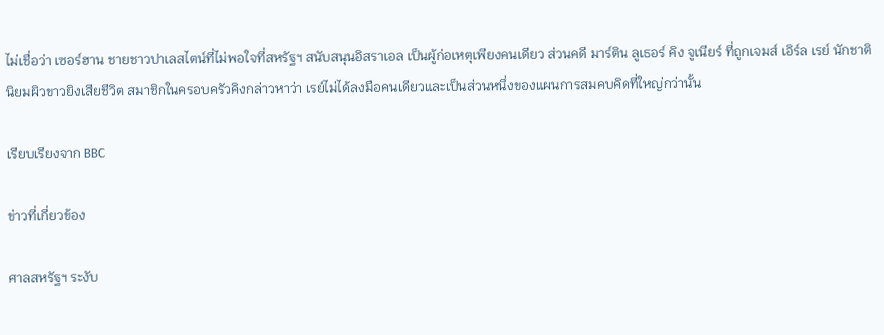ไม่เชื่อว่า เซอร์ฮาน ชายชาวปาเลสไตน์ที่ไม่พอใจที่สหรัฐฯ สนับสนุนอิสราเอล เป็นผู้ก่อเหตุเพียงคนเดียว ส่วนคดี มาร์ติน ลูเธอร์ คิง จูเนียร์ ที่ถูกเจมส์ เอิร์ล เรย์ นักชาตินิยมผิวขาวยิงเสียชีวิต สมาชิกในครอบครัวคิงกล่าวหาว่า เรย์ไม่ได้ลงมือคนเดียวและเป็นส่วนหนึ่งของแผนการสมคบคิดที่ใหญ่กว่านั้น

เรียบเรียงจาก BBC

ข่าวที่เกี่ยวข้อง

ศาลสหรัฐฯ ระงับ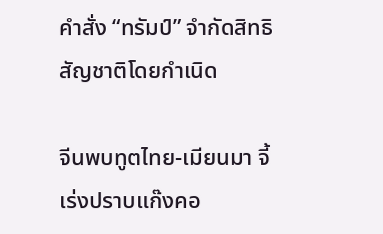คำสั่ง “ทรัมป์” จำกัดสิทธิสัญชาติโดยกำเนิด

จีนพบทูตไทย-เมียนมา จี้เร่งปราบแก๊งคอ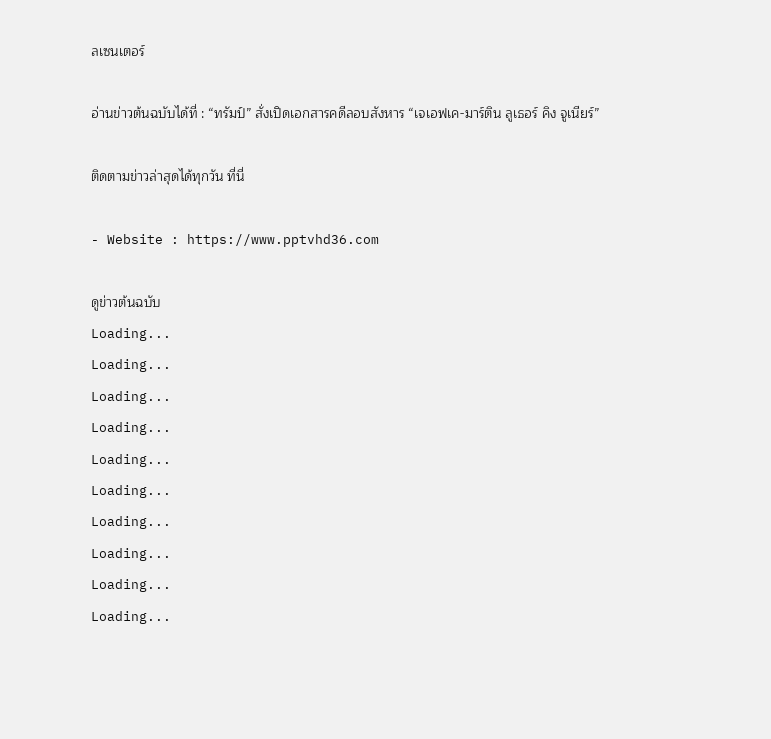ลเซนเตอร์

อ่านข่าวต้นฉบับได้ที่ : “ทรัมป์” สั่งเปิดเอกสารคดีลอบสังหาร “เจเอฟเค-มาร์ติน ลูเธอร์ คิง จูเนียร์”

ติดตามข่าวล่าสุดได้ทุกวัน ที่นี่

- Website : https://www.pptvhd36.com

ดูข่าวต้นฉบับ
Loading...
Loading...
Loading...
Loading...
Loading...
Loading...
Loading...
Loading...
Loading...
Loading...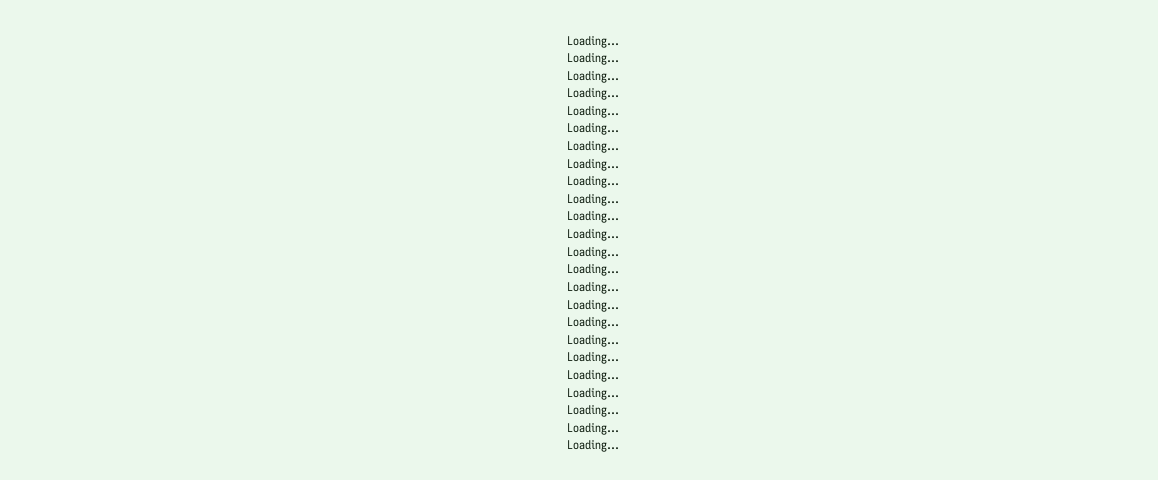Loading...
Loading...
Loading...
Loading...
Loading...
Loading...
Loading...
Loading...
Loading...
Loading...
Loading...
Loading...
Loading...
Loading...
Loading...
Loading...
Loading...
Loading...
Loading...
Loading...
Loading...
Loading...
Loading...
Loading...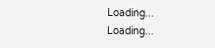Loading...
Loading...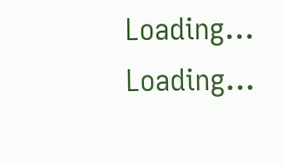Loading...
Loading...